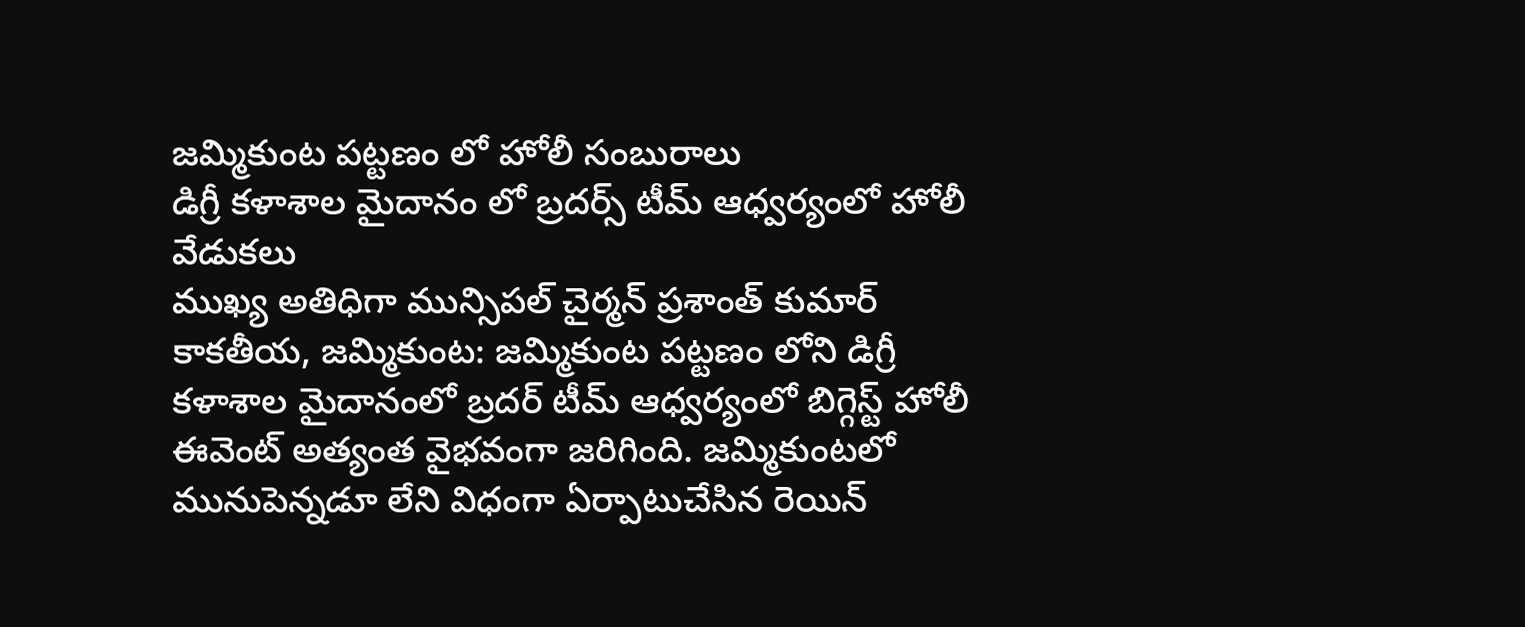జమ్మికుంట పట్టణం లో హోలీ సంబురాలు
డిగ్రీ కళాశాల మైదానం లో బ్రదర్స్ టీమ్ ఆధ్వర్యంలో హోలీ వేడుకలు
ముఖ్య అతిధిగా మున్సిపల్ చైర్మన్ ప్రశాంత్ కుమార్
కాకతీయ, జమ్మికుంట: జమ్మికుంట పట్టణం లోని డిగ్రీ కళాశాల మైదానంలో బ్రదర్ టీమ్ ఆధ్వర్యంలో బిగ్గెస్ట్ హోలీ ఈవెంట్ అత్యంత వైభవంగా జరిగింది. జమ్మికుంటలో మునుపెన్నడూ లేని విధంగా ఏర్పాటుచేసిన రెయిన్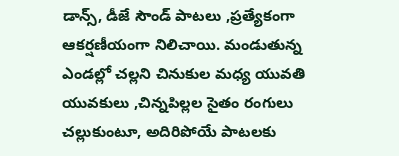డాన్స్, డీజే సౌండ్ పాటలు ,ప్రత్యేకంగా ఆకర్షణీయంగా నిలిచాయి. మండుతున్న ఎండల్లో చల్లని చినుకుల మధ్య యువతి యువకులు ,చిన్నపిల్లల సైతం రంగులు చల్లుకుంటూ, అదిరిపోయే పాటలకు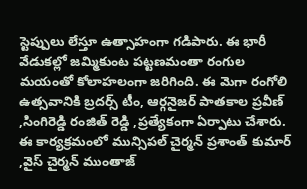స్టెప్పులు లేస్తూ ఉత్సాహంగా గడిపారు. ఈ భారీ వేడుకల్లో జమ్మికుంట పట్టణమంతా రంగుల మయంతో కోలాహలంగా జరిగింది. ఈ మెగా రంగోలి ఉత్సవానికి బ్రదర్స్ టీం, ఆర్గనైజర్ పాతకాల ప్రవీణ్ ,సింగిరెడ్డి రంజిత్ రెడ్డి ,ప్రత్యేకంగా ఏర్పాటు చేశారు. ఈ కార్యక్రమంలో మున్సిపల్ చైర్మన్ ప్రశాంత్ కుమార్ ,వైస్ చైర్మన్ ముంతాజ్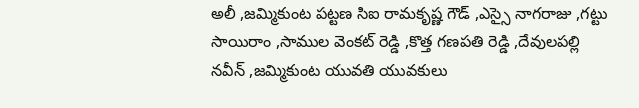అలీ ,జమ్మికుంట పట్టణ సిఐ రామకృష్ణ గౌడ్ ,ఎస్సై నాగరాజు ,గట్టు సాయిరాం ,సాముల వెంకట్ రెడ్డి ,కొత్త గణపతి రెడ్డి ,దేవులపల్లి నవీన్ ,జమ్మికుంట యువతి యువకులు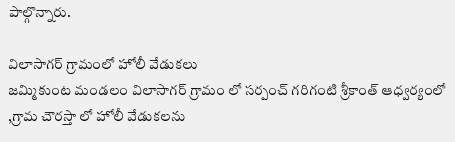పాల్గొన్నారు.

విలాసాగర్ గ్రామంలో హోలీ వేడుకలు
జమ్మికుంట మండలం విలాసాగర్ గ్రామం లో సర్పంచ్ గరిగంటి శ్రీకాంత్ ఆధ్వర్యంలో ,గ్రామ చౌరస్తా లో హోలీ వేడుకలను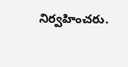నిర్వహించరు.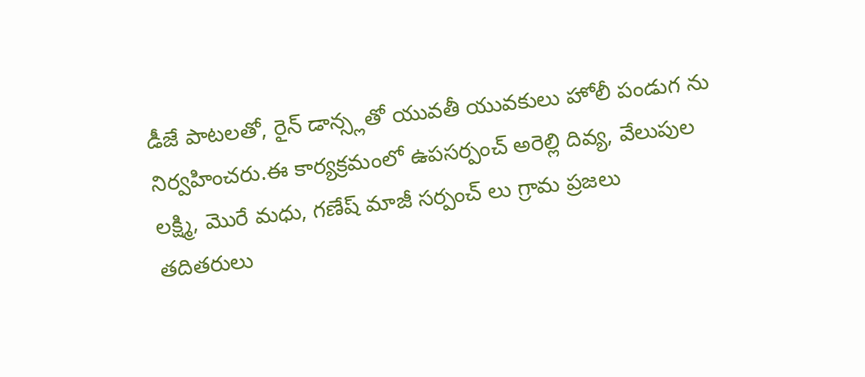డీజే పాటలతో, రైన్ డాన్స్లతో యువతీ యువకులు హోలీ పండుగ ను నిర్వహించరు.ఈ కార్యక్రమంలో ఉపసర్పంచ్ అరెల్లి దివ్య, వేలుపుల లక్ష్మి, మొరే మధు, గణేష్ మాజీ సర్పంచ్ లు గ్రామ ప్రజలు తదితరులు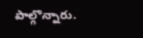పాల్గొన్నారు.